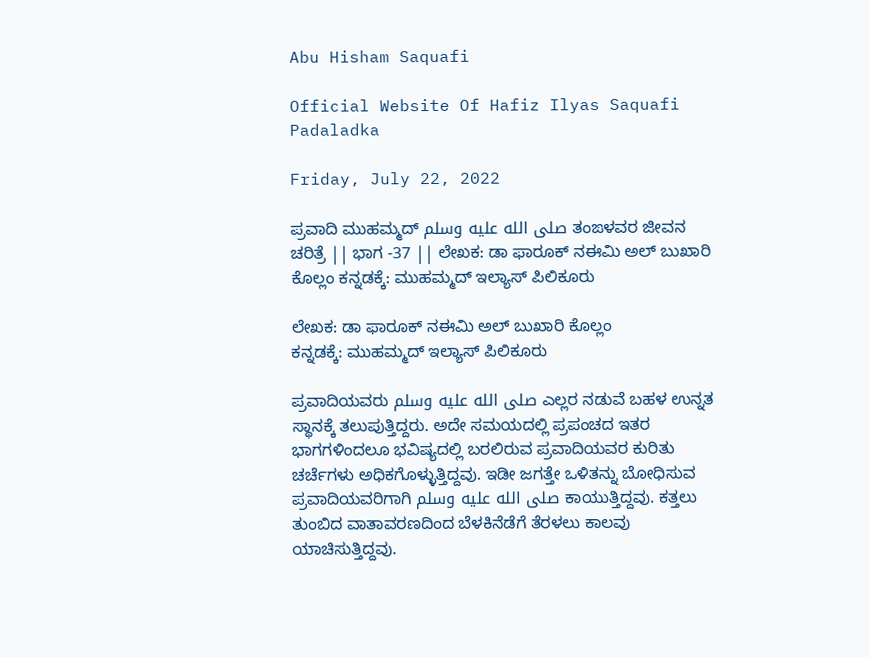Abu Hisham Saquafi

Official Website Of Hafiz Ilyas Saquafi Padaladka

Friday, July 22, 2022

ಪ್ರವಾದಿ ಮುಹಮ್ಮದ್ صلى الله عليه وسلم ತಂಙಳವರ ಜೀವನ ಚರಿತ್ರೆ || ಭಾಗ -37 || ಲೇಖಕ: ಡಾ ಫಾರೂಕ್ ನಈಮಿ ಅಲ್ ಬುಖಾರಿ ಕೊಲ್ಲಂ ಕನ್ನಡಕ್ಕೆ: ಮುಹಮ್ಮದ್ ಇಲ್ಯಾಸ್ ಪಿಲಿಕೂರು

ಲೇಖಕ: ಡಾ ಫಾರೂಕ್ ನಈಮಿ ಅಲ್ ಬುಖಾರಿ ಕೊಲ್ಲಂ
ಕನ್ನಡಕ್ಕೆ: ಮುಹಮ್ಮದ್ ಇಲ್ಯಾಸ್ ಪಿಲಿಕೂರು

ಪ್ರವಾದಿಯವರು صلى الله عليه وسلم ಎಲ್ಲರ ನಡುವೆ ಬಹಳ ಉನ್ನತ ಸ್ಥಾನಕ್ಕೆ ತಲುಪುತ್ತಿದ್ದರು. ಅದೇ ಸಮಯದಲ್ಲಿ ಪ್ರಪಂಚದ ಇತರ ಭಾಗಗಳಿಂದಲೂ ಭವಿಷ್ಯದಲ್ಲಿ ಬರಲಿರುವ ಪ್ರವಾದಿಯವರ ಕುರಿತು ಚರ್ಚೆಗಳು ಅಧಿಕಗೊಳ್ಳುತ್ತಿದ್ದವು. ಇಡೀ ಜಗತ್ತೇ ಒಳಿತನ್ನು ಬೋಧಿಸುವ ಪ್ರವಾದಿಯವರಿಗಾಗಿ صلى الله عليه وسلم ಕಾಯುತ್ತಿದ್ದವು. ಕತ್ತಲು ತುಂಬಿದ ವಾತಾವರಣದಿಂದ ಬೆಳಕಿನೆಡೆಗೆ ತೆರಳಲು ಕಾಲವು ಯಾಚಿಸುತ್ತಿದ್ದವು.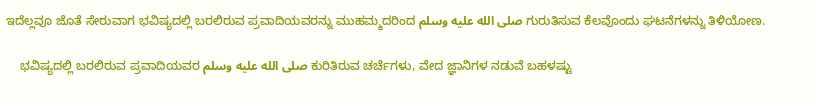ಇದೆಲ್ಲವೂ ಜೊತೆ ಸೇರುವಾಗ ಭವಿಷ್ಯದಲ್ಲಿ ಬರಲಿರುವ ಪ್ರವಾದಿಯವರನ್ನು ಮುಹಮ್ಮದರಿಂದ صلى الله عليه وسلم ಗುರುತಿಸುವ ಕೆಲವೊಂದು ಘಟನೆಗಳನ್ನು ತಿಳಿಯೋಣ.

    ಭವಿಷ್ಯದಲ್ಲಿ ಬರಲಿರುವ ಪ್ರವಾದಿಯವರ صلى الله عليه وسلم ಕುರಿತಿರುವ ಚರ್ಚೆಗಳು, ವೇದ ಜ್ಞಾನಿಗಳ ನಡುವೆ ಬಹಳಷ್ಟು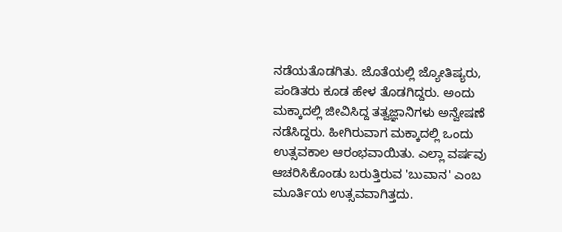ನಡೆಯತೊಡಗಿತು. ಜೊತೆಯಲ್ಲಿ ಜ್ಯೋತಿಷ್ಯರು, ಪಂಡಿತರು ಕೂಡ ಹೇಳ ತೊಡಗಿದ್ದರು. ಅಂದು ಮಕ್ಕಾದಲ್ಲಿ ಜೀವಿಸಿದ್ದ ತತ್ವಜ್ಞಾನಿಗಳು ಅನ್ವೇಷಣೆ ನಡೆಸಿದ್ದರು. ಹೀಗಿರುವಾಗ ಮಕ್ಕಾದಲ್ಲಿ ಒಂದು ಉತ್ಸವಕಾಲ ಆರಂಭವಾಯಿತು. ಎಲ್ಲಾ ವರ್ಷವು ಆಚರಿಸಿಕೊಂಡು ಬರುತ್ತಿರುವ 'ಬುವಾನ' ಎಂಬ ಮೂರ್ತಿಯ ಉತ್ಸವವಾಗಿತ್ತದು.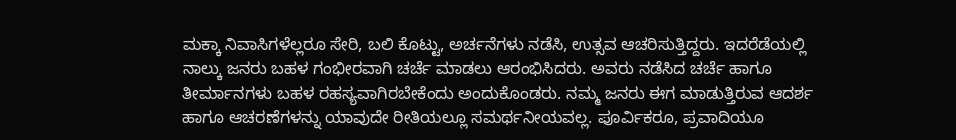ಮಕ್ಕಾ ನಿವಾಸಿಗಳೆಲ್ಲರೂ ಸೇರಿ, ಬಲಿ ಕೊಟ್ಟು, ಅರ್ಚನೆಗಳು ನಡೆಸಿ, ಉತ್ಸವ ಆಚರಿಸುತ್ತಿದ್ದರು. ಇದರೆಡೆಯಲ್ಲಿ ನಾಲ್ಕು ಜನರು ಬಹಳ ಗಂಭೀರವಾಗಿ ಚರ್ಚೆ ಮಾಡಲು ಆರಂಭಿಸಿದರು. ಅವರು ನಡೆಸಿದ ಚರ್ಚೆ ಹಾಗೂ ತೀರ್ಮಾನಗಳು ಬಹಳ ರಹಸ್ಯವಾಗಿರಬೇಕೆಂದು ಅಂದುಕೊಂಡರು. ನಮ್ಮ ಜನರು ಈಗ ಮಾಡುತ್ತಿರುವ ಆದರ್ಶ ಹಾಗೂ ಆಚರಣೆಗಳನ್ನು ಯಾವುದೇ ರೀತಿಯಲ್ಲೂ ಸಮರ್ಥನೀಯವಲ್ಲ. ಪೂರ್ವಿಕರೂ, ಪ್ರವಾದಿಯೂ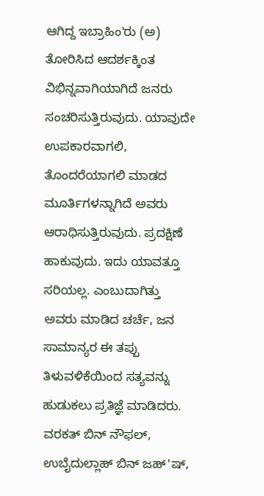ಆಗಿದ್ದ ಇಬ್ರಾಹಿಂ'ರು (ಅ) ತೋರಿಸಿದ ಆದರ್ಶಕ್ಕಿಂತ ವಿಭಿನ್ನವಾಗಿಯಾಗಿದೆ ಜನರು ಸಂಚರಿಸುತ್ತಿರುವುದು. ಯಾವುದೇ ಉಪಕಾರವಾಗಲಿ, ತೊಂದರೆಯಾಗಲಿ ಮಾಡದ ಮೂರ್ತಿಗಳನ್ನಾಗಿದೆ ಅವರು ಆರಾಧಿಸುತ್ತಿರುವುದು. ಪ್ರದಕ್ಷಿಣೆ ಹಾಕುವುದು. ಇದು ಯಾವತ್ತೂ ಸರಿಯಲ್ಲ. ಎಂಬುದಾಗಿತ್ತು ಅವರು ಮಾಡಿದ ಚರ್ಚೆ, ಜನ ಸಾಮಾನ್ಯರ ಈ ತಪ್ಪು ತಿಳುವಳಿಕೆಯಿಂದ ಸತ್ಯವನ್ನು ಹುಡುಕಲು ಪ್ರತಿಜ್ಞೆ ಮಾಡಿದರು. ವರಕತ್ ಬಿನ್ ನೌಫಲ್, ಉಬೈದುಲ್ಲಾಹ್ ಬಿನ್ ಜಹ್'ಷ್,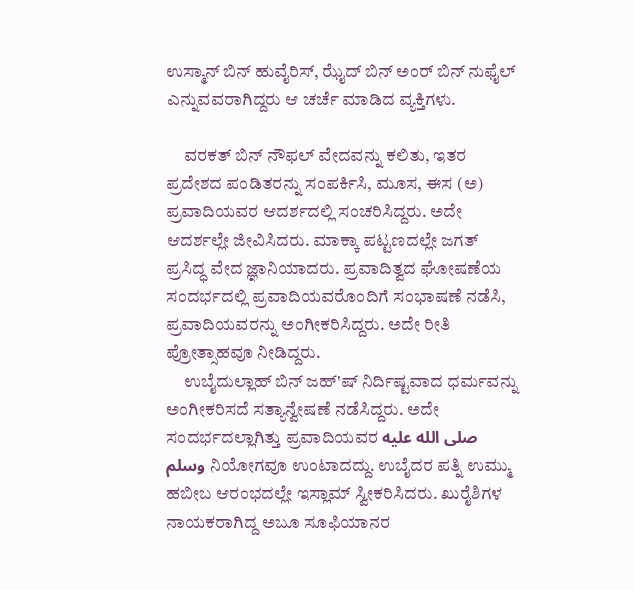ಉಸ್ಮಾನ್ ಬಿನ್ ಹುವೈರಿಸ್, ಝೈದ್ ಬಿನ್ ಅಂರ್ ಬಿನ್ ನುಫೈಲ್ ಎನ್ನುವವರಾಗಿದ್ದರು ಆ ಚರ್ಚೆ ಮಾಡಿದ ವ್ಯಕ್ತಿಗಳು.

     ವರಕತ್ ಬಿನ್ ನೌಫಲ್ ವೇದವನ್ನು ಕಲಿತು, ಇತರ ಪ್ರದೇಶದ ಪಂಡಿತರನ್ನು ಸಂಪರ್ಕಿಸಿ, ಮೂಸ, ಈಸ (ಅ) ಪ್ರವಾದಿಯವರ ಆದರ್ಶದಲ್ಲಿ ಸಂಚರಿಸಿದ್ದರು. ಅದೇ ಆದರ್ಶಲ್ಲೇ ಜೀವಿಸಿದರು. ಮಾಕ್ಕಾ ಪಟ್ಟಣದಲ್ಲೇ ಜಗತ್ ಪ್ರಸಿದ್ಧ ವೇದ ಜ್ಞಾನಿಯಾದರು. ಪ್ರವಾದಿತ್ವದ ಘೋಷಣೆಯ ಸಂದರ್ಭದಲ್ಲಿ ಪ್ರವಾದಿಯವರೊಂದಿಗೆ ಸಂಭಾಷಣೆ ನಡೆಸಿ, ಪ್ರವಾದಿಯವರನ್ನು ಅಂಗೀಕರಿಸಿದ್ದರು. ಅದೇ ರೀತಿ ಪ್ರೋತ್ಸಾಹವೂ ನೀಡಿದ್ದರು.
     ಉಬೈದುಲ್ಲಾಹ್ ಬಿನ್ ಜಹ್'ಷ್ ನಿರ್ದಿಷ್ಟವಾದ ಧರ್ಮವನ್ನು ಅಂಗೀಕರಿಸದೆ ಸತ್ಯಾನ್ವೇಷಣೆ ನಡೆಸಿದ್ದರು. ಅದೇ ಸಂದರ್ಭದಲ್ಲಾಗಿತ್ತು ಪ್ರವಾದಿಯವರ صلى الله عليه وسلم ನಿಯೋಗವೂ ಉಂಟಾದದ್ದು. ಉಬೈದರ ಪತ್ನಿ ಉಮ್ಮು ಹಬೀಬ ಆರಂಭದಲ್ಲೇ ಇಸ್ಲಾಮ್ ಸ್ವೀಕರಿಸಿದರು. ಖುರೈಶಿಗಳ ನಾಯಕರಾಗಿದ್ದ ಅಬೂ ಸೂಫಿಯಾನರ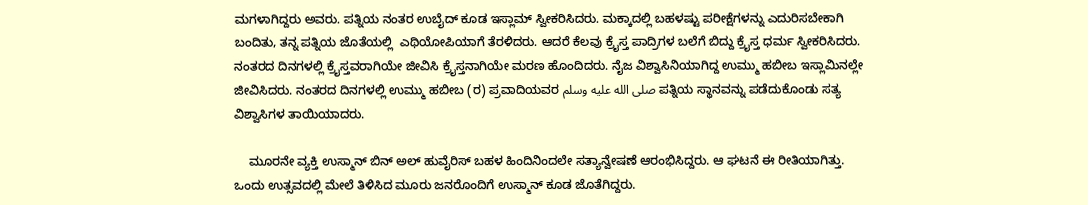ಮಗಳಾಗಿದ್ದರು ಅವರು. ಪತ್ನಿಯ ನಂತರ ಉಬೈದ್ ಕೂಡ ಇಸ್ಲಾಮ್ ಸ್ವೀಕರಿಸಿದರು. ಮಕ್ಕಾದಲ್ಲಿ ಬಹಳಷ್ಟು ಪರೀಕ್ಷೆಗಳನ್ನು ಎದುರಿಸಬೇಕಾಗಿ ಬಂದಿತು, ತನ್ನ ಪತ್ನಿಯ ಜೊತೆಯಲ್ಲಿ  ಎಥಿಯೋಪಿಯಾಗೆ ತೆರಳಿದರು. ಆದರೆ ಕೆಲವು ಕ್ರೈಸ್ತ ಪಾದ್ರಿಗಳ ಬಲೆಗೆ ಬಿದ್ದು ಕ್ರೈಸ್ತ ಧರ್ಮ ಸ್ವೀಕರಿಸಿದರು. ನಂತರದ ದಿನಗಳಲ್ಲಿ ಕ್ರೈಸ್ತವರಾಗಿಯೇ ಜೀವಿಸಿ ಕ್ರೈಸ್ತನಾಗಿಯೇ ಮರಣ ಹೊಂದಿದರು. ನೈಜ ವಿಶ್ವಾಸಿನಿಯಾಗಿದ್ದ ಉಮ್ಮು ಹಬೀಬ ಇಸ್ಲಾಮಿನಲ್ಲೇ ಜೀವಿಸಿದರು. ನಂತರದ ದಿನಗಳಲ್ಲಿ ಉಮ್ಮು ಹಬೀಬ (ರ) ಪ್ರವಾದಿಯವರ صلى الله عليه وسلم ಪತ್ನಿಯ ಸ್ಥಾನವನ್ನು ಪಡೆದುಕೊಂಡು ಸತ್ಯ ವಿಶ್ವಾಸಿಗಳ ತಾಯಿಯಾದರು.

    ಮೂರನೇ ವ್ಯಕ್ತಿ ಉಸ್ಮಾನ್ ಬಿನ್ ಅಲ್ ಹುವೈರಿಸ್ ಬಹಳ ಹಿಂದಿನಿಂದಲೇ ಸತ್ಯಾನ್ವೇಷಣೆ ಆರಂಭಿಸಿದ್ದರು. ಆ ಘಟನೆ ಈ ರೀತಿಯಾಗಿತ್ತು. ಒಂದು ಉತ್ಸವದಲ್ಲಿ ಮೇಲೆ ತಿಳಿಸಿದ ಮೂರು ಜನರೊಂದಿಗೆ ಉಸ್ಮಾನ್ ಕೂಡ ಜೊತೆಗಿದ್ದರು.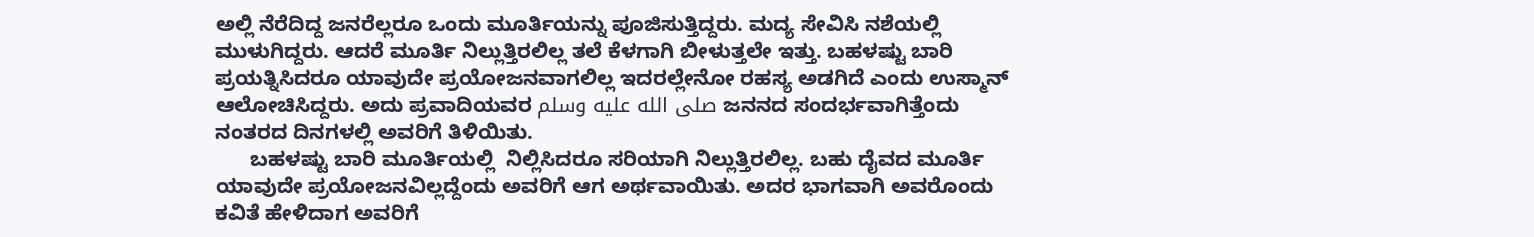ಅಲ್ಲಿ ನೆರೆದಿದ್ದ ಜನರೆಲ್ಲರೂ ಒಂದು ಮೂರ್ತಿಯನ್ನು ಪೂಜಿಸುತ್ತಿದ್ದರು. ಮದ್ಯ ಸೇವಿಸಿ ನಶೆಯಲ್ಲಿ ಮುಳುಗಿದ್ದರು. ಆದರೆ ಮೂರ್ತಿ ನಿಲ್ಲುತ್ತಿರಲಿಲ್ಲ ತಲೆ ಕೆಳಗಾಗಿ ಬೀಳುತ್ತಲೇ ಇತ್ತು. ಬಹಳಷ್ಟು ಬಾರಿ ಪ್ರಯತ್ನಿಸಿದರೂ ಯಾವುದೇ ಪ್ರಯೋಜನವಾಗಲಿಲ್ಲ ಇದರಲ್ಲೇನೋ ರಹಸ್ಯ ಅಡಗಿದೆ ಎಂದು ಉಸ್ಮಾನ್ ಆಲೋಚಿಸಿದ್ದರು. ಅದು ಪ್ರವಾದಿಯವರ صلى الله عليه وسلم ಜನನದ ಸಂದರ್ಭವಾಗಿತ್ತೆಂದು ನಂತರದ ದಿನಗಳಲ್ಲಿ ಅವರಿಗೆ ತಿಳಿಯಿತು.
      ಬಹಳಷ್ಟು ಬಾರಿ ಮೂರ್ತಿಯಲ್ಲಿ  ನಿಲ್ಲಿಸಿದರೂ ಸರಿಯಾಗಿ ನಿಲ್ಲುತ್ತಿರಲಿಲ್ಲ. ಬಹು ದೈವದ ಮೂರ್ತಿ ಯಾವುದೇ ಪ್ರಯೋಜನವಿಲ್ಲದ್ದೆಂದು ಅವರಿಗೆ ಆಗ ಅರ್ಥವಾಯಿತು. ಅದರ ಭಾಗವಾಗಿ ಅವರೊಂದು ಕವಿತೆ ಹೇಳಿದಾಗ ಅವರಿಗೆ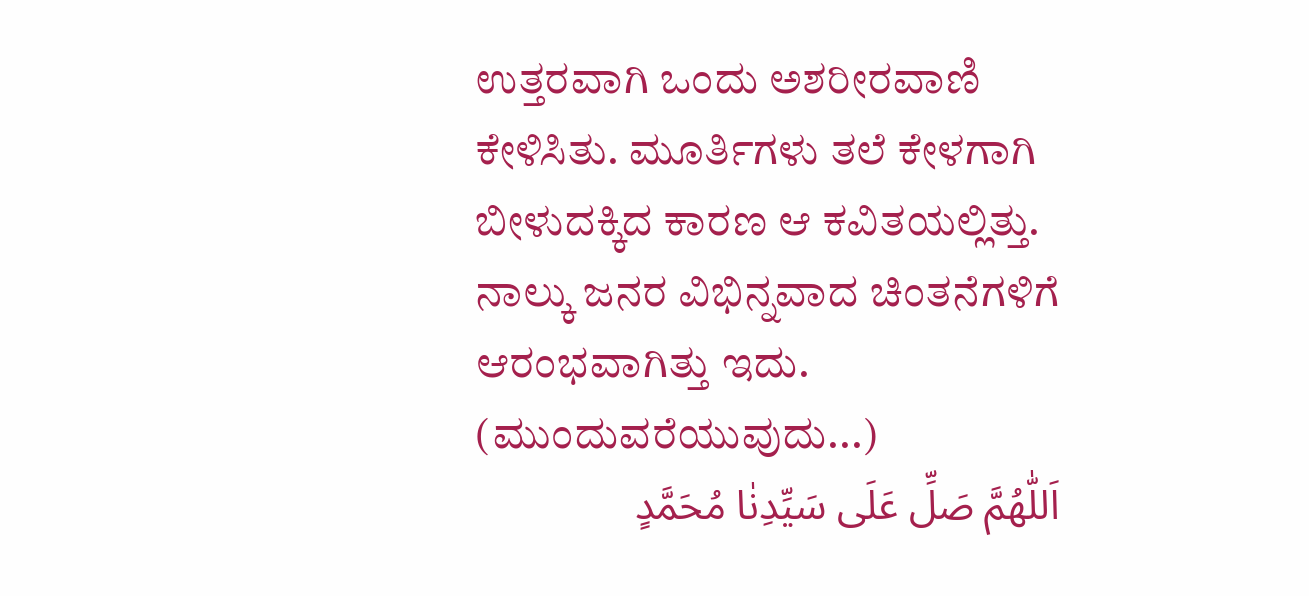ಉತ್ತರವಾಗಿ ಒಂದು ಅಶರೀರವಾಣಿ ಕೇಳಿಸಿತು. ಮೂರ್ತಿಗಳು ತಲೆ ಕೇಳಗಾಗಿ ಬೀಳುದಕ್ಕಿದ ಕಾರಣ ಆ ಕವಿತಯಲ್ಲಿತ್ತು. ನಾಲ್ಕು ಜನರ ವಿಭಿನ್ನವಾದ ಚಿಂತನೆಗಳಿಗೆ ಆರಂಭವಾಗಿತ್ತು ಇದು.
(ಮುಂದುವರೆಯುವುದು...)
اَللّٰهُمَّ صَلِّ عَلَى سَيِّدِنٰا مُحَمَّدٍ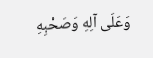وَعَلَى آلِهِ وَصَحْبِهِ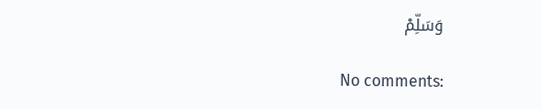وَسَلِّمْ

No comments: